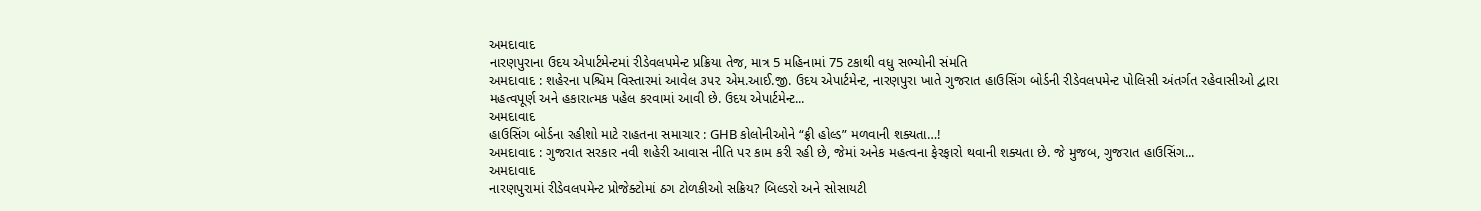અમદાવાદ
નારણપુરાના ઉદય એપાર્ટમેન્ટમાં રીડેવલપમેન્ટ પ્રક્રિયા તેજ, માત્ર 5 મહિનામાં 75 ટકાથી વધુ સભ્યોની સંમતિ
અમદાવાદ : શહેરના પશ્ચિમ વિસ્તારમાં આવેલ ૩૫૨ એમ.આઈ.જી. ઉદય એપાર્ટમેન્ટ, નારણપુરા ખાતે ગુજરાત હાઉસિંગ બોર્ડની રીડેવલપમેન્ટ પોલિસી અંતર્ગત રહેવાસીઓ દ્વારા મહત્વપૂર્ણ અને હકારાત્મક પહેલ કરવામાં આવી છે. ઉદય એપાર્ટમેન્ટ...
અમદાવાદ
હાઉસિંગ બોર્ડના રહીશો માટે રાહતના સમાચાર : GHB કોલોનીઓને “ફ્રી હોલ્ડ” મળવાની શક્યતા…!
અમદાવાદ : ગુજરાત સરકાર નવી શહેરી આવાસ નીતિ પર કામ કરી રહી છે, જેમાં અનેક મહત્વના ફેરફારો થવાની શક્યતા છે. જે મુજબ, ગુજરાત હાઉસિંગ...
અમદાવાદ
નારણપુરામાં રીડેવલપમેન્ટ પ્રોજેક્ટોમાં ઠગ ટોળકીઓ સક્રિય? બિલ્ડરો અને સોસાયટી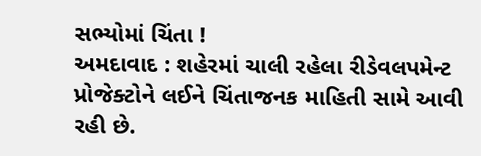સભ્યોમાં ચિંતા !
અમદાવાદ : શહેરમાં ચાલી રહેલા રીડેવલપમેન્ટ પ્રોજેક્ટોને લઈને ચિંતાજનક માહિતી સામે આવી રહી છે.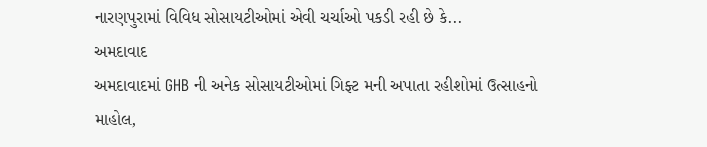નારણપુરામાં વિવિધ સોસાયટીઓમાં એવી ચર્ચાઓ પકડી રહી છે કે...
અમદાવાદ
અમદાવાદમાં GHB ની અનેક સોસાયટીઓમાં ગિફ્ટ મની અપાતા રહીશોમાં ઉત્સાહનો માહોલ,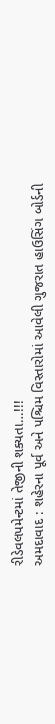રીડેવલપમેન્ટમાં તેજીની શક્યતા…!!!
અમદાવાદ : શહેરના પૂર્વ અને પશ્ચિમ વિસ્તારોમાં આવેલી ગુજરાત હાઉસિંગ બોર્ડની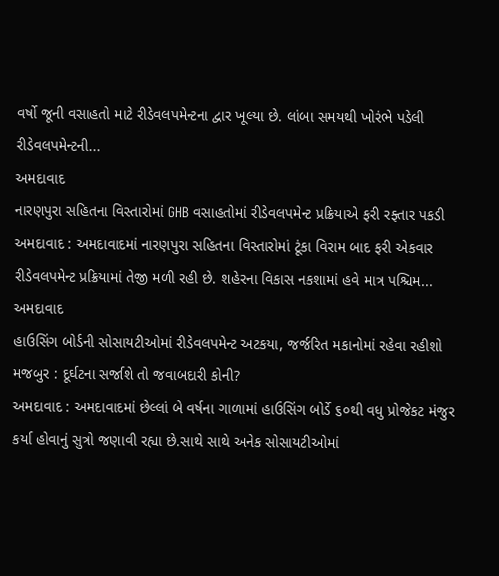વર્ષો જૂની વસાહતો માટે રીડેવલપમેન્ટના દ્વાર ખૂલ્યા છે. લાંબા સમયથી ખોરંભે પડેલી રીડેવલપમેન્ટની...
અમદાવાદ
નારણપુરા સહિતના વિસ્તારોમાં GHB વસાહતોમાં રીડેવલપમેન્ટ પ્રક્રિયાએ ફરી રફ્તાર પકડી
અમદાવાદ : અમદાવાદમાં નારણપુરા સહિતના વિસ્તારોમાં ટૂંકા વિરામ બાદ ફરી એકવાર રીડેવલપમેન્ટ પ્રક્રિયામાં તેજી મળી રહી છે. શહેરના વિકાસ નકશામાં હવે માત્ર પશ્ચિમ...
અમદાવાદ
હાઉસિંગ બોર્ડની સોસાયટીઓમાં રીડેવલપમેન્ટ અટકયા, જર્જરિત મકાનોમાં રહેવા રહીશો મજબુર : દૂર્ઘટના સર્જાશે તો જવાબદારી કોની?
અમદાવાદ : અમદાવાદમાં છેલ્લાં બે વર્ષના ગાળામાં હાઉસિંગ બોર્ડે ૬૦થી વધુ પ્રોજેકટ મંજુર કર્યા હોવાનું સુત્રો જણાવી રહ્યા છે.સાથે સાથે અનેક સોસાયટીઓમાં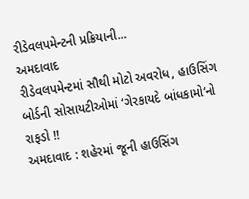રીડેવલપમેન્ટની પ્રક્રિયાની...
અમદાવાદ
રીડેવલપમેન્ટમાં સૌથી મોટો અવરોધ, હાઉસિંગ બોર્ડની સોસાયટીઓમાં ‘ગેરકાયદે બાંધકામો‘નો રાફડો !!
અમદાવાદ : શહેરમાં જૂની હાઉસિંગ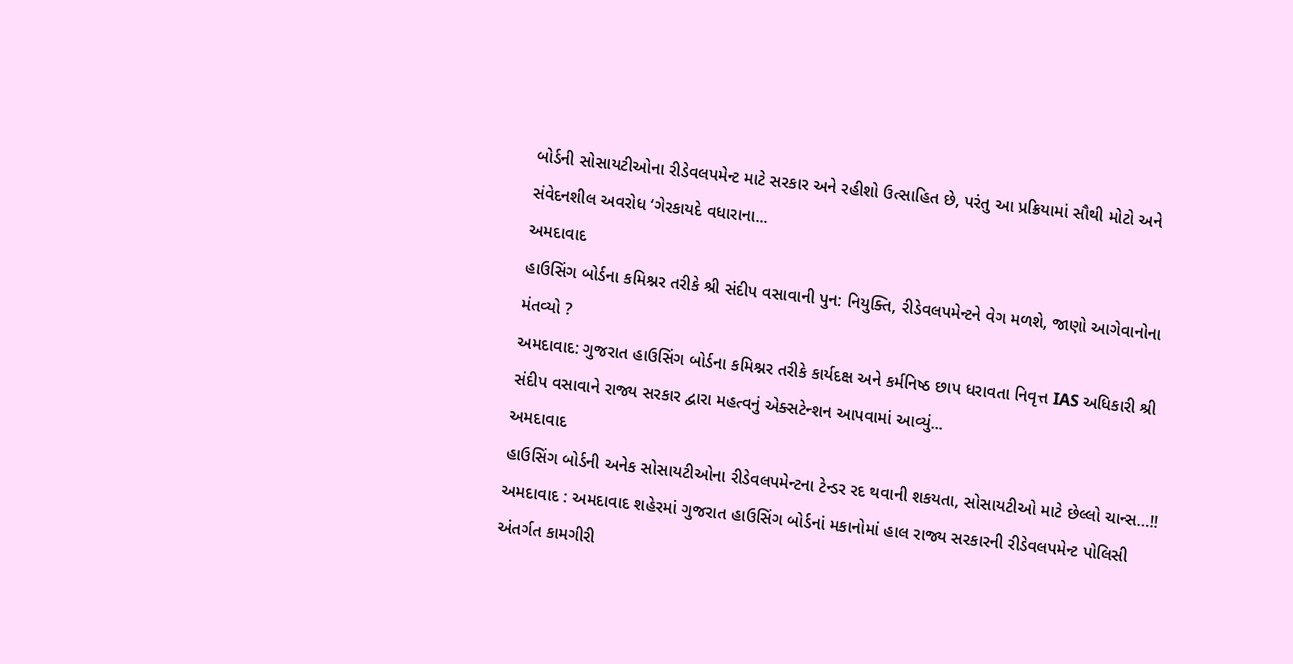બોર્ડની સોસાયટીઓના રીડેવલપમેન્ટ માટે સરકાર અને રહીશો ઉત્સાહિત છે, પરંતુ આ પ્રક્રિયામાં સૌથી મોટો અને સંવેદનશીલ અવરોધ ‘ગેરકાયદે વધારાના...
અમદાવાદ
હાઉસિંગ બોર્ડના કમિશ્નર તરીકે શ્રી સંદીપ વસાવાની પુન: નિયુક્તિ, રીડેવલપમેન્ટને વેગ મળશે, જાણો આગેવાનોના મંતવ્યો ?
અમદાવાદ: ગુજરાત હાઉસિંગ બોર્ડના કમિશ્નર તરીકે કાર્યદક્ષ અને કર્મનિષ્ઠ છાપ ધરાવતા નિવૃત્ત IAS અધિકારી શ્રી સંદીપ વસાવાને રાજ્ય સરકાર દ્વારા મહત્વનું એક્સટેન્શન આપવામાં આવ્યું...
અમદાવાદ
હાઉસિંગ બોર્ડની અનેક સોસાયટીઓના રીડેવલપમેન્ટના ટેન્ડર રદ થવાની શકયતા, સોસાયટીઓ માટે છેલ્લો ચાન્સ…!!
અમદાવાદ : અમદાવાદ શહેરમાં ગુજરાત હાઉસિંગ બોર્ડનાં મકાનોમાં હાલ રાજ્ય સરકારની રીડેવલપમેન્ટ પોલિસી અંતર્ગત કામગીરી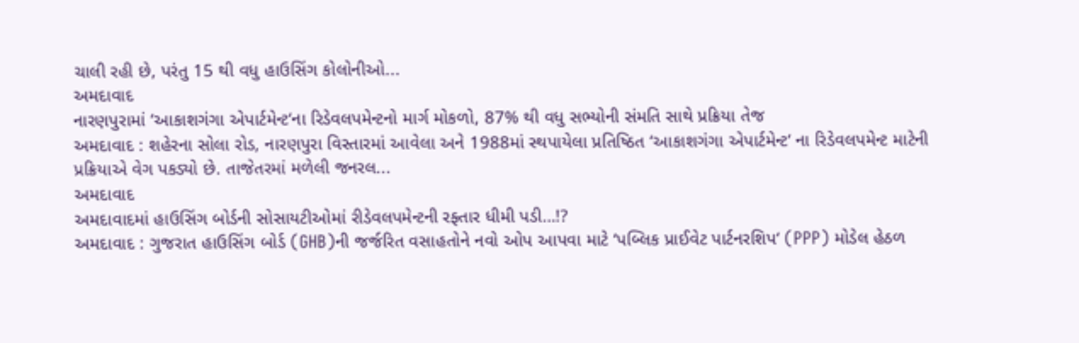ચાલી રહી છે, પરંતુ 15 થી વધુ હાઉસિંગ કોલોનીઓ...
અમદાવાદ
નારણપુરામાં ‘આકાશગંગા એપાર્ટમેન્ટ‘ના રિડેવલપમેન્ટનો માર્ગ મોકળો, 87% થી વધુ સભ્યોની સંમતિ સાથે પ્રક્રિયા તેજ
અમદાવાદ : શહેરના સોલા રોડ, નારણપુરા વિસ્તારમાં આવેલા અને 1988માં સ્થપાયેલા પ્રતિષ્ઠિત ‘આકાશગંગા એપાર્ટમેન્ટ‘ ના રિડેવલપમેન્ટ માટેની પ્રક્રિયાએ વેગ પકડ્યો છે. તાજેતરમાં મળેલી જનરલ...
અમદાવાદ
અમદાવાદમાં હાઉસિંગ બોર્ડની સોસાયટીઓમાં રીડેવલપમેન્ટની રફ્તાર ધીમી પડી…!?
અમદાવાદ : ગુજરાત હાઉસિંગ બોર્ડ (GHB)ની જર્જરિત વસાહતોને નવો ઓપ આપવા માટે ‘પબ્લિક પ્રાઈવેટ પાર્ટનરશિપ‘ (PPP) મોડેલ હેઠળ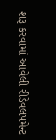શરૂ કરવામાં આવેલી રીડેવલપમેન્ટ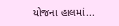યોજના હાલમાં...